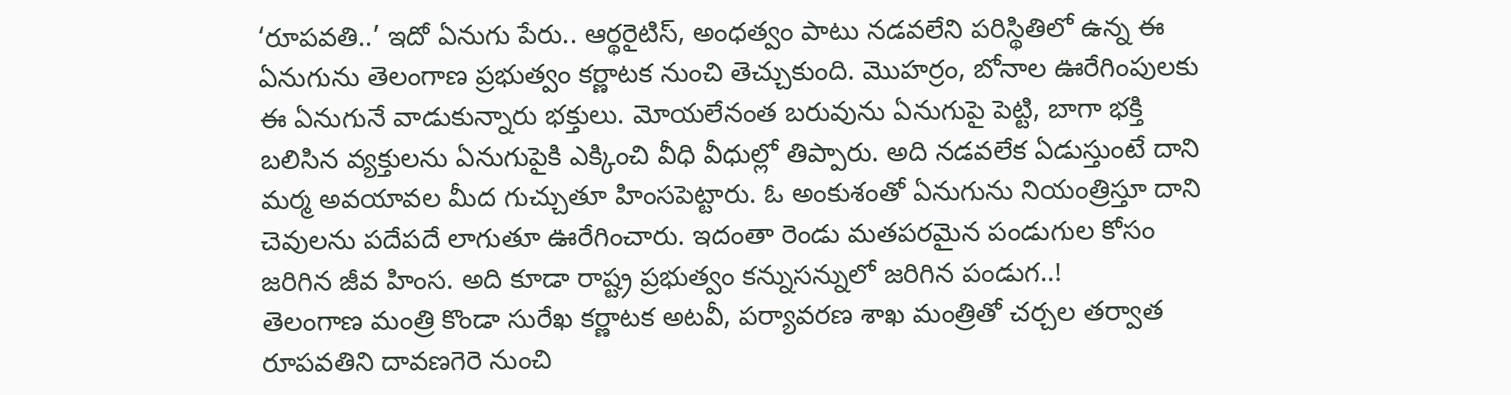‘రూపవతి..’ ఇదో ఏనుగు పేరు.. ఆర్థరైటిస్, అంధత్వం పాటు నడవలేని పరిస్థితిలో ఉన్న ఈ ఏనుగును తెలంగాణ ప్రభుత్వం కర్ణాటక నుంచి తెచ్చుకుంది. మొహర్రం, బోనాల ఊరేగింపులకు ఈ ఏనుగునే వాడుకున్నారు భక్తులు. మోయలేనంత బరువును ఏనుగుపై పెట్టి, బాగా భక్తి బలిసిన వ్యక్తులను ఏనుగుపైకి ఎక్కించి వీధి వీధుల్లో తిప్పారు. అది నడవలేక ఏడుస్తుంటే దాని మర్మ అవయావల మీద గుచ్చుతూ హింసపెట్టారు. ఓ అంకుశంతో ఏనుగును నియంత్రిస్తూ దాని చెవులను పదేపదే లాగుతూ ఊరేగించారు. ఇదంతా రెండు మతపరమైన పండుగుల కోసం జరిగిన జీవ హింస. అది కూడా రాష్ట్ర ప్రభుత్వం కన్నుసన్నులో జరిగిన పండుగ..!
తెలంగాణ మంత్రి కొండా సురేఖ కర్ణాటక అటవీ, పర్యావరణ శాఖ మంత్రితో చర్చల తర్వాత రూపవతిని దావణగెరె నుంచి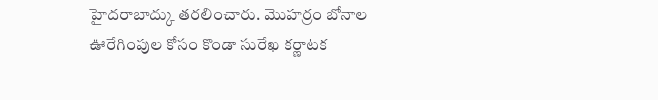హైదరాబాద్కు తరలించారు. మొహర్రం బోనాల ఊరేగింపుల కోసం కొండా సురేఖ కర్ణాటక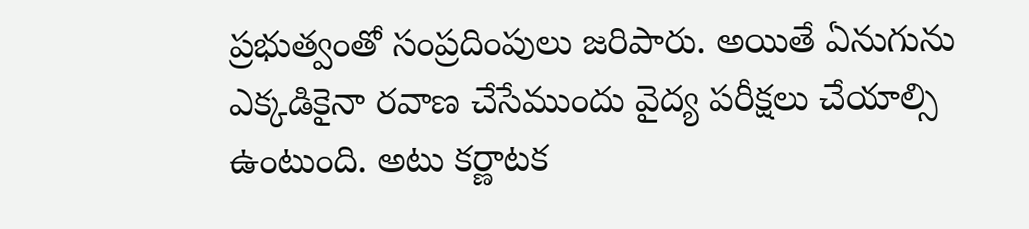ప్రభుత్వంతో సంప్రదింపులు జరిపారు. అయితే ఏనుగును ఎక్కడికైనా రవాణ చేసేముందు వైద్య పరీక్షలు చేయాల్సి ఉంటుంది. అటు కర్ణాటక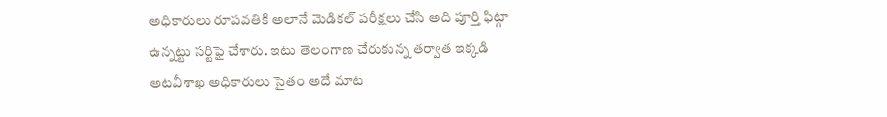అధికారులు రూపవతికి అలానే మెడికల్ పరీక్షలు చేసి అది పూర్తి ఫిట్గా ఉన్నట్టు సర్టిఫై చేశారు. ఇటు తెలంగాణ చేరుకున్న తర్వాత ఇక్కడి అటవీశాఖ అధికారులు సైతం అదే మాట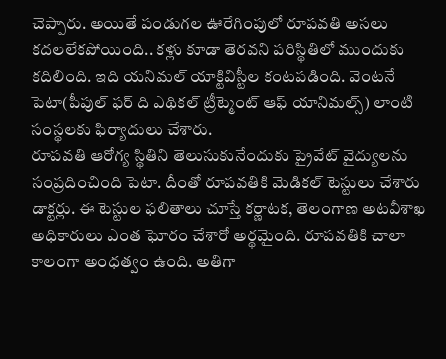చెప్పారు. అయితే పండుగల ఊరేగింపులో రూపవతి అసలు కదలలేకపోయింది.. కళ్లు కూడా తెరవని పరిస్థితిలో ముందుకు కదిలింది. ఇది యనిమల్ యాక్టివిస్టీల కంటపడింది. వెంటనే పెటా(పీపుల్ ఫర్ ది ఎథికల్ ట్రీట్మెంట్ ఆఫ్ యానిమల్స్) లాంటి సంస్థలకు ఫిర్యాదులు చేశారు.
రూపవతి ఆరోగ్య స్థితిని తెలుసుకునేందుకు ప్రైవేట్ వైద్యులను సంప్రదించింది పెటా. దీంతో రూపవతికి మెడికల్ టెస్టులు చేశారు డాక్టర్లు. ఈ టెస్టుల ఫలితాలు చూస్తే కర్ణాటక, తెలంగాణ అటవీశాఖ అధికారులు ఎంత ఘోరం చేశారో అర్థమైంది. రూపవతికి చాలా కాలంగా అంధత్వం ఉంది. అతిగా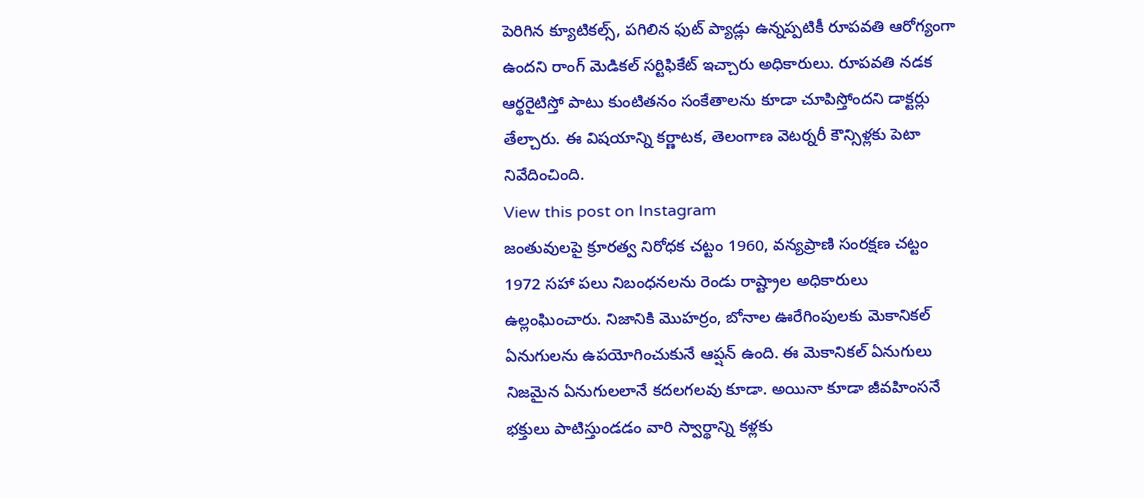పెరిగిన క్యూటికల్స్, పగిలిన ఫుట్ ప్యాడ్లు ఉన్నప్పటికీ రూపవతి ఆరోగ్యంగా ఉందని రాంగ్ మెడికల్ సర్టిఫికేట్ ఇచ్చారు అధికారులు. రూపవతి నడక ఆర్థరైటిస్తో పాటు కుంటితనం సంకేతాలను కూడా చూపిస్తోందని డాక్టర్లు తేల్చారు. ఈ విషయాన్ని కర్ణాటక, తెలంగాణ వెటర్నరీ కౌన్సిళ్లకు పెటా నివేదించింది.
View this post on Instagram
జంతువులపై క్రూరత్వ నిరోధక చట్టం 1960, వన్యప్రాణి సంరక్షణ చట్టం 1972 సహా పలు నిబంధనలను రెండు రాష్ట్రాల అధికారులు ఉల్లంఘించారు. నిజానికి మొహర్రం, బోనాల ఊరేగింపులకు మెకానికల్ ఏనుగులను ఉపయోగించుకునే ఆప్షన్ ఉంది. ఈ మెకానికల్ ఏనుగులు నిజమైన ఏనుగులలానే కదలగలవు కూడా. అయినా కూడా జీవహింసనే భక్తులు పాటిస్తుండడం వారి స్వార్థాన్ని కళ్లకు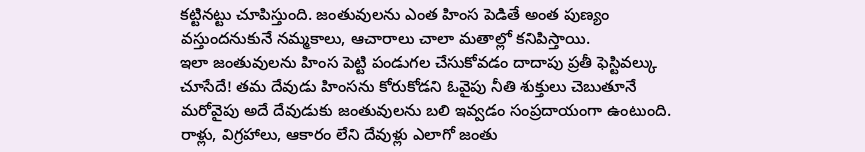కట్టినట్టు చూపిస్తుంది. జంతువులను ఎంత హింస పెడితే అంత పుణ్యం వస్తుందనుకునే నమ్మకాలు, ఆచారాలు చాలా మతాల్లో కనిపిస్తాయి.
ఇలా జంతువులను హింస పెట్టి పండుగల చేసుకోవడం దాదాపు ప్రతీ ఫెస్టివల్కు చూసేదే! తమ దేవుడు హింసను కోరుకోడని ఓవైపు నీతి శుక్తులు చెబుతూనే మరోవైపు అదే దేవుడుకు జంతువులను బలి ఇవ్వడం సంప్రదాయంగా ఉంటుంది. రాళ్లు, విగ్రహాలు, ఆకారం లేని దేవుళ్లు ఎలాగో జంతు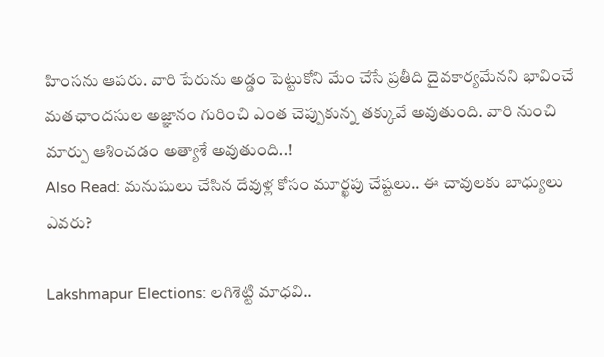హింసను ఆపరు. వారి పేరును అడ్డం పెట్టుకోని మేం చేసే ప్రతీది దైవకార్యమేనని భావించే మతఛాందసుల అజ్ఞానం గురించి ఎంత చెప్పుకున్న తక్కువే అవుతుంది. వారి నుంచి మార్పు ఆశించడం అత్యాశే అవుతుంది..!
Also Read: మనుషులు చేసిన దేవుళ్ల కోసం మూర్ఖపు చేష్టలు.. ఈ చావులకు బాధ్యులు ఎవరు?

Lakshmapur Elections: లగిశెట్టి మాధవి..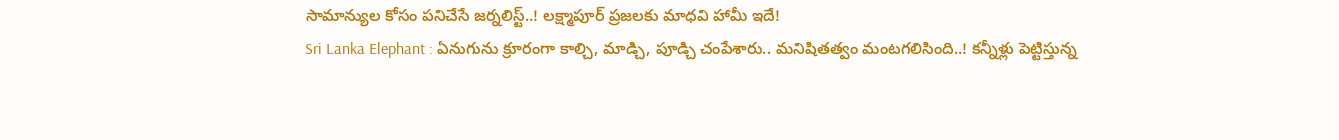సామాన్యుల కోసం పనిచేసే జర్నలిస్ట్..! లక్ష్మాపూర్ ప్రజలకు మాధవి హామీ ఇదే!
Sri Lanka Elephant : ఏనుగును క్రూరంగా కాల్చి, మాడ్చి, పూడ్చి చంపేశారు.. మనిషితత్వం మంటగలిసింది..! కన్నీళ్లు పెట్టిస్తున్న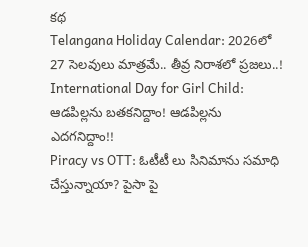కథ
Telangana Holiday Calendar: 2026లో 27 సెలవులు మాత్రమే.. తీవ్ర నిరాశలో ప్రజలు..!
International Day for Girl Child: ఆడపిల్లను బతకనిద్దాం! ఆడపిల్లను ఎదగనిద్దాం!!
Piracy vs OTT: ఓటీటీ లు సినిమాను సమాధి చేస్తున్నాయా? పైసా పై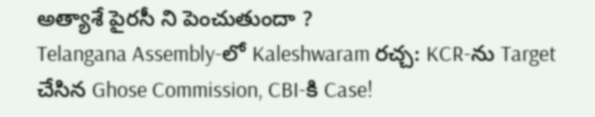అత్యాశే పైరసీ ని పెంచుతుందా ?
Telangana Assembly-లో Kaleshwaram రచ్చ: KCR-ను Target చేసిన Ghose Commission, CBI-కి Case!